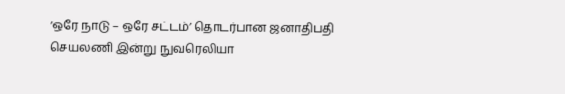‘ஒரே நாடு – ஒரே சட்டம்’ தொடர்பான ஜனாதிபதி செயலணி இன்று நுவரெலியா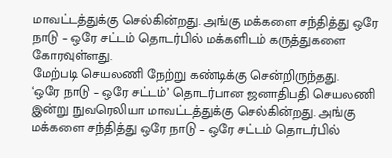மாவட்டத்துக்கு செல்கின்றது. அங்கு மக்களை சந்தித்து ஒரே நாடு – ஒரே சட்டம் தொடர்பில் மக்களிடம் கருத்துகளை கோரவுள்ளது.
மேற்படி செயலணி நேற்று கண்டிக்கு சென்றிருந்தது.
‘ஒரே நாடு – ஒரே சட்டம்’ தொடர்பான ஜனாதிபதி செயலணி இன்று நுவரெலியா மாவட்டத்துக்கு செல்கின்றது. அங்கு மக்களை சந்தித்து ஒரே நாடு – ஒரே சட்டம் தொடர்பில்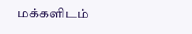மக்களிடம்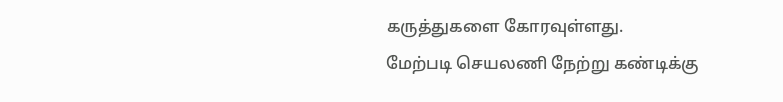கருத்துகளை கோரவுள்ளது.
மேற்படி செயலணி நேற்று கண்டிக்கு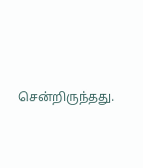சென்றிருந்தது.